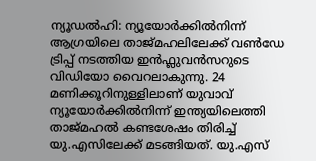ന്യൂഡൽഹി: ന്യൂയോർക്കിൽനിന്ന് ആഗ്രയിലെ താജ്മഹലിലേക്ക് വൺഡേ ട്രിപ്പ് നടത്തിയ ഇൻഫ്ലുവൻസറുടെ വിഡിയോ വൈറലാകുന്നു. 24 മണിക്കൂറിനുള്ളിലാണ് യുവാവ് ന്യൂയോർക്കിൽനിന്ന് ഇന്ത്യയിലെത്തി താജ്മഹൽ കണ്ടശേഷം തിരിച്ച് യു.എസിലേക്ക് മടങ്ങിയത്. യു.എസ്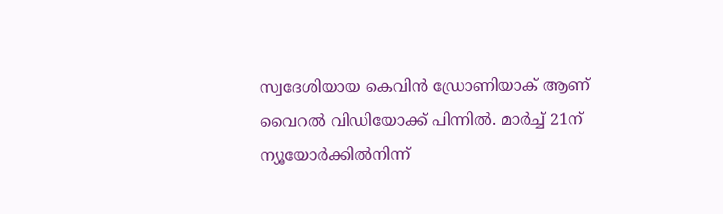സ്വദേശിയായ കെവിൻ ഡ്രോണിയാക് ആണ് വൈറൽ വിഡിയോക്ക് പിന്നിൽ. മാർച്ച് 21ന് ന്യൂയോർക്കിൽനിന്ന്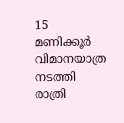15 മണിക്കൂർ വിമാനയാത്ര നടത്തി രാത്രി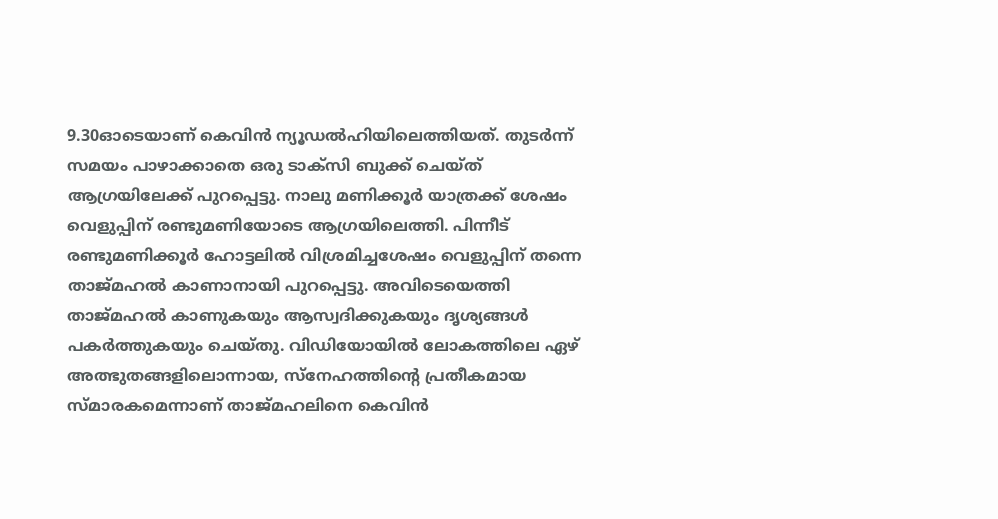9.30ഓടെയാണ് കെവിൻ ന്യൂഡൽഹിയിലെത്തിയത്. തുടർന്ന് സമയം പാഴാക്കാതെ ഒരു ടാക്സി ബുക്ക് ചെയ്ത് ആഗ്രയിലേക്ക് പുറപ്പെട്ടു. നാലു മണിക്കൂർ യാത്രക്ക് ശേഷം വെളുപ്പിന് രണ്ടുമണിയോടെ ആഗ്രയിലെത്തി. പിന്നീട് രണ്ടുമണിക്കൂർ ഹോട്ടലിൽ വിശ്രമിച്ചശേഷം വെളുപ്പിന് തന്നെ താജ്മഹൽ കാണാനായി പുറപ്പെട്ടു. അവിടെയെത്തി താജ്മഹൽ കാണുകയും ആസ്വദിക്കുകയും ദൃശ്യങ്ങൾ പകർത്തുകയും ചെയ്തു. വിഡിയോയിൽ ലോകത്തിലെ ഏഴ് അത്ഭുതങ്ങളിലൊന്നായ, സ്നേഹത്തിന്റെ പ്രതീകമായ സ്മാരകമെന്നാണ് താജ്മഹലിനെ കെവിൻ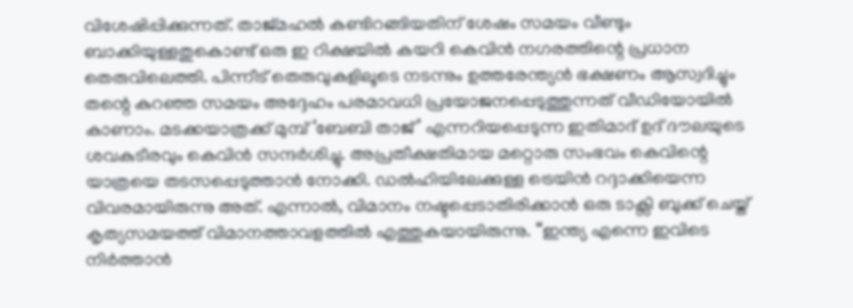വിശേഷിപ്പിക്കുന്നത്. താജ്മഹൽ കണ്ടിറങ്ങിയതിന് ശേഷം സമയം വീണ്ടും ബാക്കിയുള്ളതുകൊണ്ട് ഒരു ഇ റിക്ഷയിൽ കയറി കെവിൻ നഗരത്തിന്റെ പ്രധാന തെരുവിലെത്തി. പിന്നീട് തെരുവുകളിലൂടെ നടന്നും ഉത്തരേന്ത്യൻ ഭക്ഷണം ആസ്വദിച്ചും തന്റെ കുറഞ്ഞ സമയം അദ്ദേഹം പരമാവധി പ്രയോജനപ്പെടുത്തുന്നത് വീഡിയോയിൽ കാണാം. മടക്കയാത്രക്ക് മുമ്പ് ‘ബേബി താജ്’ എന്നറിയപ്പെടുന്ന ഇതിമാദ് ഉദ് ദൗലയുടെ ശവകുടീരവും കെവിൻ സന്ദർശിച്ചു. അപ്രതീക്ഷതിമായ മറ്റൊരു സംഭവം കെവിന്റെ യാത്രയെ തടസപ്പെടുത്താൻ നോക്കി. ഡൽഹിയിലേക്കുള്ള ട്രെയിൻ റദ്ദാക്കിയെന്ന വിവരമായിരുന്നു അത്. എന്നാൽ, വിമാനം നഷ്ടപ്പെടാതിരിക്കാൻ ഒരു ടാക്സി ബുക്ക് ചെയ്ത് കൃത്യസമയത്ത് വിമാനത്താവളത്തിൽ എത്തുകയായിരുന്നു. “ഇന്ത്യ എന്നെ ഇവിടെ നിർത്താൻ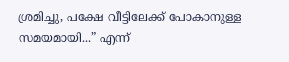ശ്രമിച്ചു, പക്ഷേ വീട്ടിലേക്ക് പോകാനുള്ള സമയമായി...” എന്ന്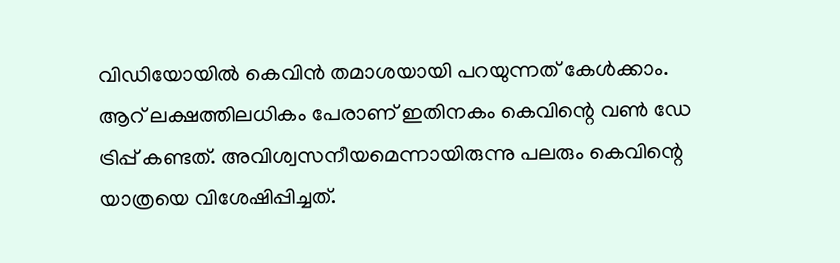വിഡിയോയിൽ കെവിൻ തമാശയായി പറയുന്നത് കേൾക്കാം. ആറ് ലക്ഷത്തിലധികം പേരാണ് ഇതിനകം കെവിന്റെ വൺ ഡേ ട്രിപ്പ് കണ്ടത്. അവിശ്വസനീയമെന്നായിരുന്നു പലരും കെവിന്റെ യാത്രയെ വിശേഷിപ്പിച്ചത്.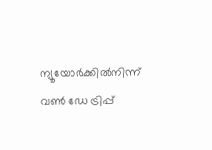ന്യൂയോർക്കിൽനിന്ന് വൺ ഡേ ട്രിപ്പ്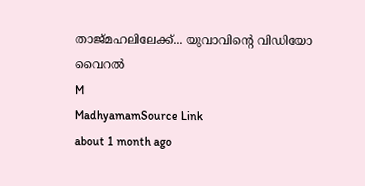താജ്മഹലിലേക്ക്... യുവാവിന്റെ വിഡിയോ വൈറൽ
M
MadhyamamSource Link
about 1 month ago